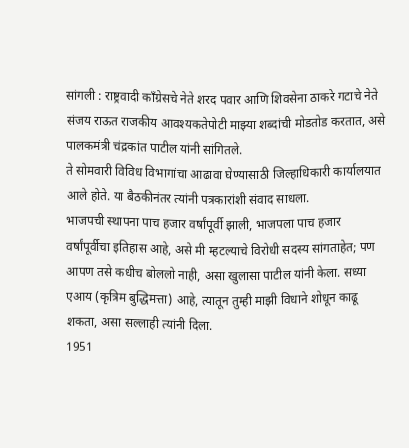सांगली : राष्ट्रवादी काँग्रेसचे नेते शरद पवार आणि शिवसेना ठाकरे गटाचे नेते संजय राऊत राजकीय आवश्यकतेपोटी माझ्या शब्दांची मोडतोड करतात, असे पालकमंत्री चंद्रकांत पाटील यांनी सांगितले.
ते सोमवारी विविध विभागांचा आढावा घेण्यासाठी जिल्हाधिकारी कार्यालयात आले होते. या बैठकीनंतर त्यांनी पत्रकारांशी संवाद साधला.
भाजपची स्थापना पाच हजार वर्षांपूर्वी झाली, भाजपला पाच हजार वर्षांपूर्वीचा इतिहास आहे, असे मी म्हटल्याचे विरोधी सदस्य सांगताहेत; पण आपण तसे कधीच बोललो नाही, असा खुलासा पाटील यांनी केला. सध्या एआय (कृत्रिम बुद्धिमत्ता) आहे, त्यातून तुम्ही माझी विधाने शोधून काढू शकता, असा सल्लाही त्यांनी दिला.
1951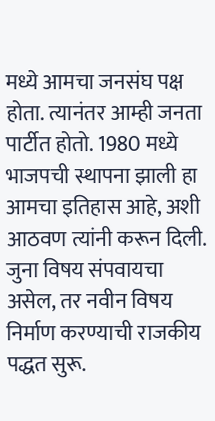मध्ये आमचा जनसंघ पक्ष होता. त्यानंतर आम्ही जनता पार्टीत होतो. 1980 मध्ये भाजपची स्थापना झाली हा आमचा इतिहास आहे, अशी आठवण त्यांनी करून दिली.
जुना विषय संपवायचा असेल, तर नवीन विषय निर्माण करण्याची राजकीय पद्धत सुरू.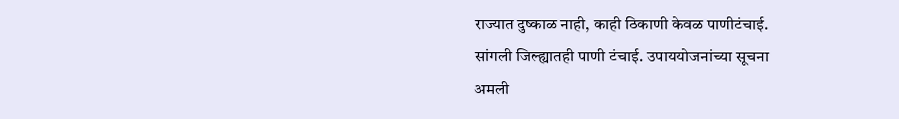राज्यात दुष्काळ नाही, काही ठिकाणी केवळ पाणीटंचाई.
सांगली जिल्ह्यातही पाणी टंचाई. उपाययोजनांच्या सूचना
अमली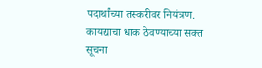पदार्थांच्या तस्करीवर नियंत्रण. कायद्याचा धाक ठेवण्याच्या सक्त सूचना